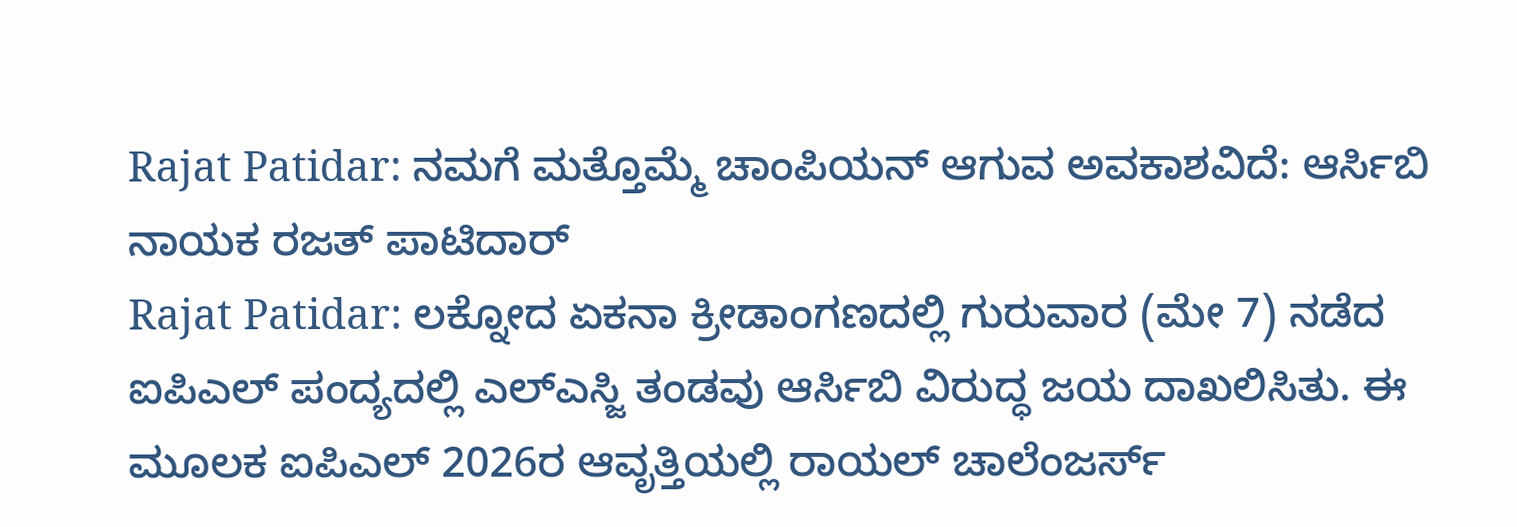Rajat Patidar: ನಮಗೆ ಮತ್ತೊಮ್ಮೆ ಚಾಂಪಿಯನ್ ಆಗುವ ಅವಕಾಶವಿದೆ: ಆರ್ಸಿಬಿ ನಾಯಕ ರಜತ್ ಪಾಟಿದಾರ್
Rajat Patidar: ಲಕ್ನೋದ ಏಕನಾ ಕ್ರೀಡಾಂಗಣದಲ್ಲಿ ಗುರುವಾರ (ಮೇ 7) ನಡೆದ ಐಪಿಎಲ್ ಪಂದ್ಯದಲ್ಲಿ ಎಲ್ಎಸ್ಜಿ ತಂಡವು ಆರ್ಸಿಬಿ ವಿರುದ್ಧ ಜಯ ದಾಖಲಿಸಿತು. ಈ ಮೂಲಕ ಐಪಿಎಲ್ 2026ರ ಆವೃತ್ತಿಯಲ್ಲಿ ರಾಯಲ್ ಚಾಲೆಂಜರ್ಸ್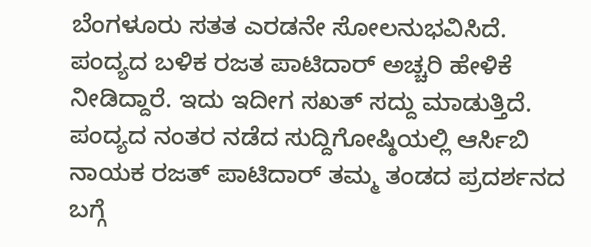ಬೆಂಗಳೂರು ಸತತ ಎರಡನೇ ಸೋಲನುಭವಿಸಿದೆ. ಪಂದ್ಯದ ಬಳಿಕ ರಜತ ಪಾಟಿದಾರ್ ಅಚ್ಚರಿ ಹೇಳಿಕೆ ನೀಡಿದ್ದಾರೆ. ಇದು ಇದೀಗ ಸಖತ್ ಸದ್ದು ಮಾಡುತ್ತಿದೆ.
ಪಂದ್ಯದ ನಂತರ ನಡೆದ ಸುದ್ದಿಗೋಷ್ಠಿಯಲ್ಲಿ ಆರ್ಸಿಬಿ ನಾಯಕ ರಜತ್ ಪಾಟಿದಾರ್ ತಮ್ಮ ತಂಡದ ಪ್ರದರ್ಶನದ ಬಗ್ಗೆ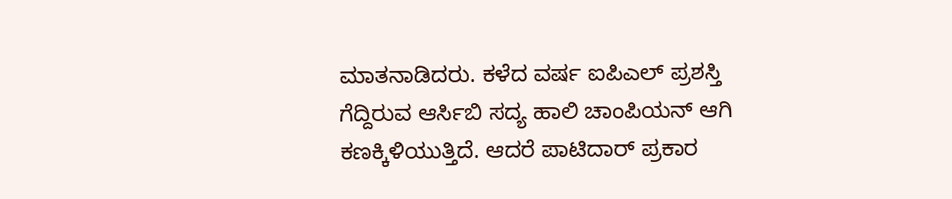ಮಾತನಾಡಿದರು. ಕಳೆದ ವರ್ಷ ಐಪಿಎಲ್ ಪ್ರಶಸ್ತಿ ಗೆದ್ದಿರುವ ಆರ್ಸಿಬಿ ಸದ್ಯ ಹಾಲಿ ಚಾಂಪಿಯನ್ ಆಗಿ ಕಣಕ್ಕಿಳಿಯುತ್ತಿದೆ. ಆದರೆ ಪಾಟಿದಾರ್ ಪ್ರಕಾರ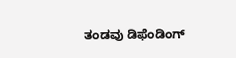ತಂಡವು ಡಿಫೆಂಡಿಂಗ್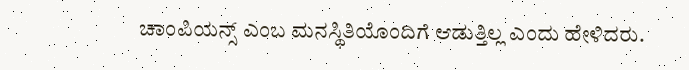ಚಾಂಪಿಯನ್ಸ್ ಎಂಬ ಮನಸ್ಥಿತಿಯೊಂದಿಗೆ ಆಡುತ್ತಿಲ್ಲ ಎಂದು ಹೇಳಿದರು.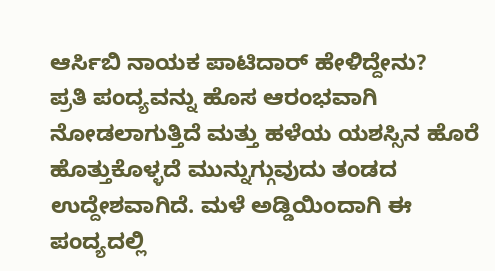ಆರ್ಸಿಬಿ ನಾಯಕ ಪಾಟಿದಾರ್ ಹೇಳಿದ್ದೇನು?
ಪ್ರತಿ ಪಂದ್ಯವನ್ನು ಹೊಸ ಆರಂಭವಾಗಿ ನೋಡಲಾಗುತ್ತಿದೆ ಮತ್ತು ಹಳೆಯ ಯಶಸ್ಸಿನ ಹೊರೆ ಹೊತ್ತುಕೊಳ್ಳದೆ ಮುನ್ನುಗ್ಗುವುದು ತಂಡದ ಉದ್ದೇಶವಾಗಿದೆ. ಮಳೆ ಅಡ್ಡಿಯಿಂದಾಗಿ ಈ ಪಂದ್ಯದಲ್ಲಿ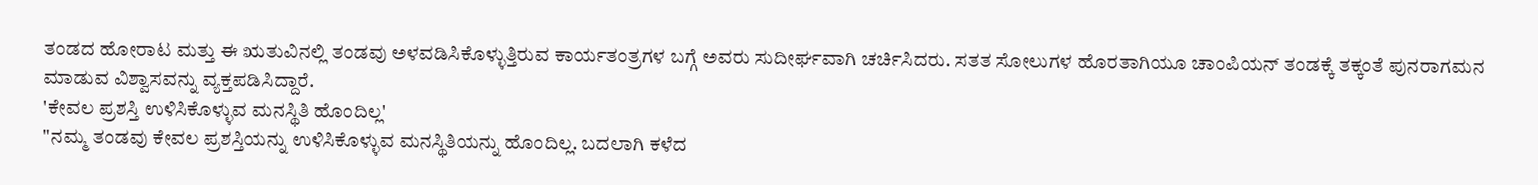ತಂಡದ ಹೋರಾಟ ಮತ್ತು ಈ ಋತುವಿನಲ್ಲಿ ತಂಡವು ಅಳವಡಿಸಿಕೊಳ್ಳುತ್ತಿರುವ ಕಾರ್ಯತಂತ್ರಗಳ ಬಗ್ಗೆ ಅವರು ಸುದೀರ್ಘವಾಗಿ ಚರ್ಚಿಸಿದರು. ಸತತ ಸೋಲುಗಳ ಹೊರತಾಗಿಯೂ ಚಾಂಪಿಯನ್ ತಂಡಕ್ಕೆ ತಕ್ಕಂತೆ ಪುನರಾಗಮನ ಮಾಡುವ ವಿಶ್ವಾಸವನ್ನು ವ್ಯಕ್ತಪಡಿಸಿದ್ದಾರೆ.
'ಕೇವಲ ಪ್ರಶಸ್ತಿ ಉಳಿಸಿಕೊಳ್ಳುವ ಮನಸ್ಥಿತಿ ಹೊಂದಿಲ್ಲ'
"ನಮ್ಮ ತಂಡವು ಕೇವಲ ಪ್ರಶಸ್ತಿಯನ್ನು ಉಳಿಸಿಕೊಳ್ಳುವ ಮನಸ್ಥಿತಿಯನ್ನು ಹೊಂದಿಲ್ಲ. ಬದಲಾಗಿ ಕಳೆದ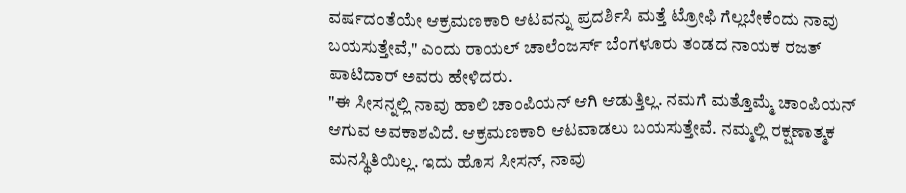ವರ್ಷದಂತೆಯೇ ಆಕ್ರಮಣಕಾರಿ ಆಟವನ್ನು ಪ್ರದರ್ಶಿಸಿ ಮತ್ತೆ ಟ್ರೋಫಿ ಗೆಲ್ಲಬೇಕೆಂದು ನಾವು ಬಯಸುತ್ತೇವೆ," ಎಂದು ರಾಯಲ್ ಚಾಲೆಂಜರ್ಸ್ ಬೆಂಗಳೂರು ತಂಡದ ನಾಯಕ ರಜತ್ ಪಾಟಿದಾರ್ ಅವರು ಹೇಳಿದರು.
"ಈ ಸೀಸನ್ನಲ್ಲಿ ನಾವು ಹಾಲಿ ಚಾಂಪಿಯನ್ ಆಗಿ ಆಡುತ್ತಿಲ್ಲ. ನಮಗೆ ಮತ್ತೊಮ್ಮೆ ಚಾಂಪಿಯನ್ ಆಗುವ ಅವಕಾಶವಿದೆ. ಆಕ್ರಮಣಕಾರಿ ಆಟವಾಡಲು ಬಯಸುತ್ತೇವೆ. ನಮ್ಮಲ್ಲಿ ರಕ್ಷಣಾತ್ಮಕ ಮನಸ್ಥಿತಿಯಿಲ್ಲ. ಇದು ಹೊಸ ಸೀಸನ್, ನಾವು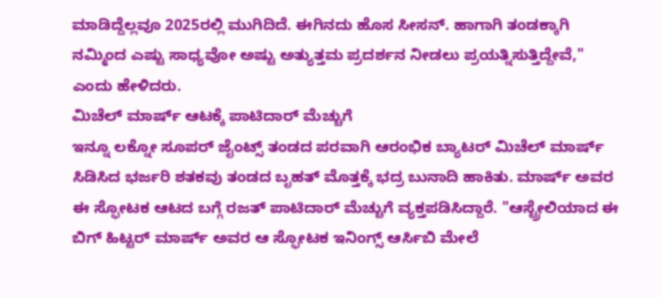ಮಾಡಿದ್ದೆಲ್ಲವೂ 2025ರಲ್ಲಿ ಮುಗಿದಿದೆ. ಈಗಿನದು ಹೊಸ ಸೀಸನ್. ಹಾಗಾಗಿ ತಂಡಕ್ಕಾಗಿ ನಮ್ಮಿಂದ ಎಷ್ಟು ಸಾಧ್ಯವೋ ಅಷ್ಟು ಅತ್ಯುತ್ತಮ ಪ್ರದರ್ಶನ ನೀಡಲು ಪ್ರಯತ್ನಿಸುತ್ತಿದ್ದೇವೆ," ಎಂದು ಹೇಳಿದರು.
ಮಿಚೆಲ್ ಮಾರ್ಷ್ ಆಟಕ್ಕೆ ಪಾಟಿದಾರ್ ಮೆಚ್ಚುಗೆ
ಇನ್ನೂ ಲಕ್ನೋ ಸೂಪರ್ ಜೈಂಟ್ಸ್ ತಂಡದ ಪರವಾಗಿ ಆರಂಭಿಕ ಬ್ಯಾಟರ್ ಮಿಚೆಲ್ ಮಾರ್ಷ್ ಸಿಡಿಸಿದ ಭರ್ಜರಿ ಶತಕವು ತಂಡದ ಬೃಹತ್ ಮೊತ್ತಕ್ಕೆ ಭದ್ರ ಬುನಾದಿ ಹಾಕಿತು. ಮಾರ್ಷ್ ಅವರ ಈ ಸ್ಫೋಟಕ ಆಟದ ಬಗ್ಗೆ ರಜತ್ ಪಾಟಿದಾರ್ ಮೆಚ್ಚುಗೆ ವ್ಯಕ್ತಪಡಿಸಿದ್ದಾರೆ. "ಆಸ್ಟ್ರೇಲಿಯಾದ ಈ ಬಿಗ್ ಹಿಟ್ಟರ್ ಮಾರ್ಷ್ ಅವರ ಆ ಸ್ಫೋಟಕ ಇನಿಂಗ್ಸ್ ಆರ್ಸಿಬಿ ಮೇಲೆ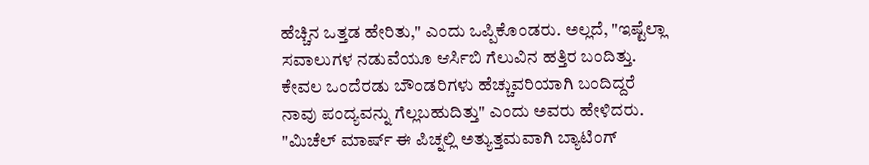ಹೆಚ್ಚಿನ ಒತ್ತಡ ಹೇರಿತು," ಎಂದು ಒಪ್ಪಿಕೊಂಡರು. ಅಲ್ಲದೆ, "ಇಷ್ಟೆಲ್ಲಾ ಸವಾಲುಗಳ ನಡುವೆಯೂ ಆರ್ಸಿಬಿ ಗೆಲುವಿನ ಹತ್ತಿರ ಬಂದಿತ್ತು. ಕೇವಲ ಒಂದೆರಡು ಬೌಂಡರಿಗಳು ಹೆಚ್ಚುವರಿಯಾಗಿ ಬಂದಿದ್ದರೆ ನಾವು ಪಂದ್ಯವನ್ನು ಗೆಲ್ಲಬಹುದಿತ್ತು" ಎಂದು ಅವರು ಹೇಳಿದರು.
"ಮಿಚೆಲ್ ಮಾರ್ಷ್ ಈ ಪಿಚ್ನಲ್ಲಿ ಅತ್ಯುತ್ತಮವಾಗಿ ಬ್ಯಾಟಿಂಗ್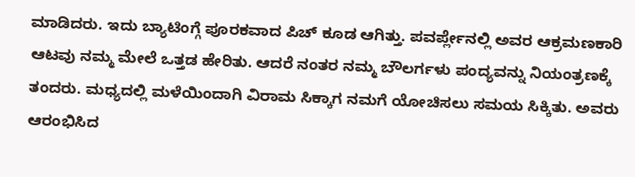ಮಾಡಿದರು. ಇದು ಬ್ಯಾಟಿಂಗ್ಗೆ ಪೂರಕವಾದ ಪಿಚ್ ಕೂಡ ಆಗಿತ್ತು. ಪವರ್ಪ್ಲೇನಲ್ಲಿ ಅವರ ಆಕ್ರಮಣಕಾರಿ ಆಟವು ನಮ್ಮ ಮೇಲೆ ಒತ್ತಡ ಹೇರಿತು. ಆದರೆ ನಂತರ ನಮ್ಮ ಬೌಲರ್ಗಳು ಪಂದ್ಯವನ್ನು ನಿಯಂತ್ರಣಕ್ಕೆ ತಂದರು. ಮಧ್ಯದಲ್ಲಿ ಮಳೆಯಿಂದಾಗಿ ವಿರಾಮ ಸಿಕ್ಕಾಗ ನಮಗೆ ಯೋಚಿಸಲು ಸಮಯ ಸಿಕ್ಕಿತು. ಅವರು ಆರಂಭಿಸಿದ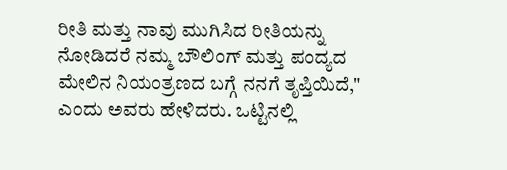ರೀತಿ ಮತ್ತು ನಾವು ಮುಗಿಸಿದ ರೀತಿಯನ್ನು ನೋಡಿದರೆ ನಮ್ಮ ಬೌಲಿಂಗ್ ಮತ್ತು ಪಂದ್ಯದ ಮೇಲಿನ ನಿಯಂತ್ರಣದ ಬಗ್ಗೆ ನನಗೆ ತೃಪ್ತಿಯಿದೆ," ಎಂದು ಅವರು ಹೇಳಿದರು. ಒಟ್ಟಿನಲ್ಲಿ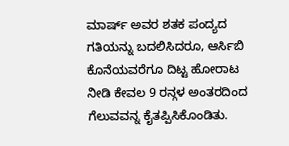ಮಾರ್ಷ್ ಅವರ ಶತಕ ಪಂದ್ಯದ ಗತಿಯನ್ನು ಬದಲಿಸಿದರೂ, ಆರ್ಸಿಬಿ ಕೊನೆಯವರೆಗೂ ದಿಟ್ಟ ಹೋರಾಟ ನೀಡಿ ಕೇವಲ 9 ರನ್ಗಳ ಅಂತರದಿಂದ ಗೆಲುವವನ್ನ ಕೈತಪ್ಪಿಸಿಕೊಂಡಿತು.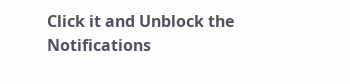Click it and Unblock the Notifications